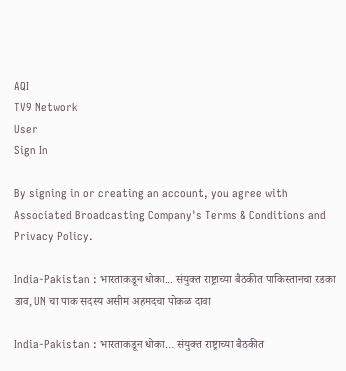AQI
TV9 Network
User
Sign In

By signing in or creating an account, you agree with Associated Broadcasting Company's Terms & Conditions and Privacy Policy.

India-Pakistan : भारताकडून धोका... संयुक्त राष्ट्राच्या बैठकीत पाकिस्तानचा रडका डाव, UN चा पाक सदस्य असीम अहमदचा पोकळ दावा

India-Pakistan : भारताकडून धोका… संयुक्त राष्ट्राच्या बैठकीत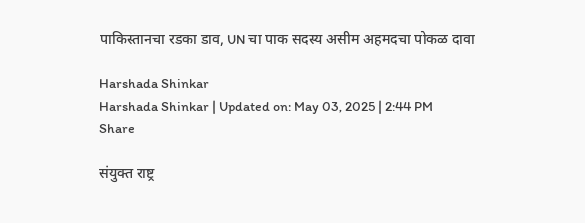पाकिस्तानचा रडका डाव, UN चा पाक सदस्य असीम अहमदचा पोकळ दावा

Harshada Shinkar
Harshada Shinkar | Updated on: May 03, 2025 | 2:44 PM
Share

संयुक्त राष्ट्र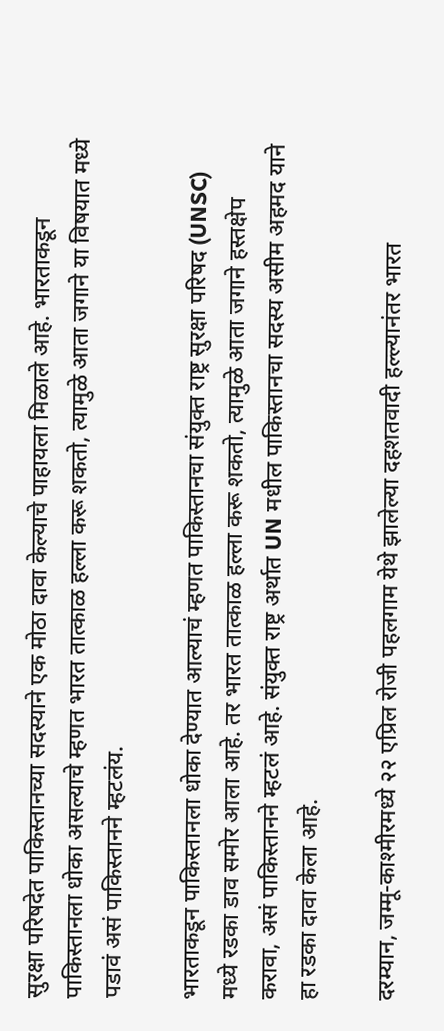सुरक्षा परिषदेत पाकिस्तानच्या सदस्याने एक मोठा दावा केल्याचे पाहायला मिळाले आहे. भारताकडून पाकिस्तानला धोका असल्याचे म्हणत भारत तात्काळ हल्ला करू शकतो, त्यामुळे आता जगाने या विषयात मध्ये पडावं असं पाकिस्तानने म्हटलंय.

भारताकडून पाकिस्तानला धोका देण्यात आल्याचं म्हणत पाकिस्तानचा संयुक्त राष्ट्र सुरक्षा परिषद (UNSC) मध्ये रडका डाव समोर आला आहे. तर भारत तात्काळ हल्ला करू शकतो, त्यामुळे आता जगाने हस्तक्षेप करावा, असं पाकिस्तानने म्हटलं आहे. संयुक्त राष्ट्र अर्थात UN मधील पाकिस्तानचा सदस्य असीम अहमद याने हा रडका दावा केला आहे.

दरम्यान, जम्मू-काश्मीरमध्ये २२ एप्रिल रोजी पहलगाम येथे झालेल्या दहशतवादी हल्ल्यानंतर भारत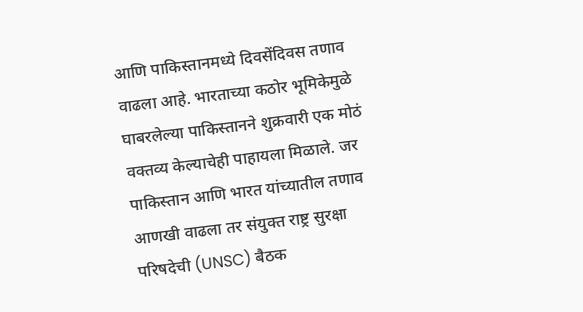आणि पाकिस्तानमध्ये दिवसेंदिवस तणाव वाढला आहे. भारताच्या कठोर भूमिकेमुळे घाबरलेल्या पाकिस्तानने शुक्रवारी एक मोठं वक्तव्य केल्याचेही पाहायला मिळाले. जर पाकिस्तान आणि भारत यांच्यातील तणाव आणखी वाढला तर संयुक्त राष्ट्र सुरक्षा परिषदेची (UNSC) बैठक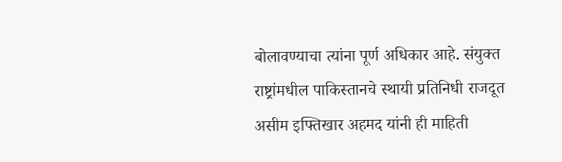बोलावण्याचा त्यांना पूर्ण अधिकार आहे. संयुक्त राष्ट्रांमधील पाकिस्तानचे स्थायी प्रतिनिधी राजदूत असीम इफ्तिखार अहमद यांनी ही माहिती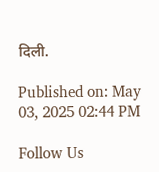दिली.

Published on: May 03, 2025 02:44 PM

Follow Us